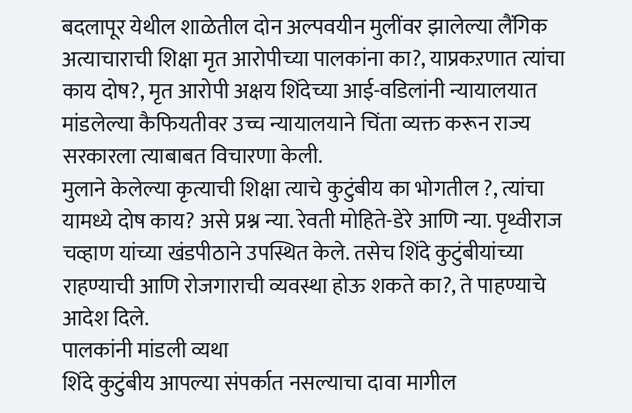बदलापूर येथील शाळेतील दोन अल्पवयीन मुलींवर झालेल्या लैंगिक अत्याचाराची शिक्षा मृत आरोपीच्या पालकांना का?, याप्रकऱणात त्यांचा काय दोष?, मृत आरोपी अक्षय शिंदेच्या आई-वडिलांनी न्यायालयात मांडलेल्या कैफियतीवर उच्च न्यायालयाने चिंता व्यक्त करून राज्य सरकारला त्याबाबत विचारणा केली.
मुलाने केलेल्या कृत्याची शिक्षा त्याचे कुटुंबीय का भोगतील ?, त्यांचा यामध्ये दोष काय? असे प्रश्न न्या. रेवती मोहिते-डेरे आणि न्या. पृथ्वीराज चव्हाण यांच्या खंडपीठाने उपस्थित केले. तसेच शिंदे कुटुंबीयांच्या राहण्याची आणि रोजगाराची व्यवस्था होऊ शकते का?, ते पाहण्याचे आदेश दिले.
पालकांनी मांडली व्यथा
शिंदे कुटुंबीय आपल्या संपर्कात नसल्याचा दावा मागील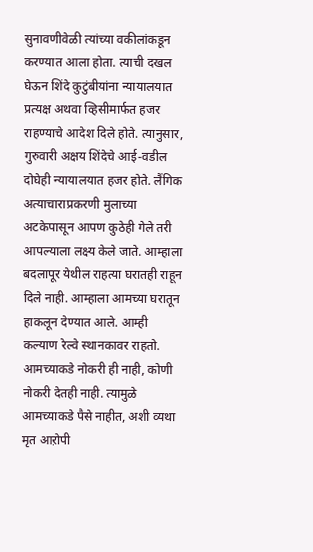सुनावणीवेळी त्यांच्या वकीलांकडून करण्यात आला होता. त्याची दखल घेऊन शिंदे कुटुंबीयांना न्यायालयात प्रत्यक्ष अथवा व्हिसीमार्फत हजर राहण्याचे आदेश दिले होते. त्यानुसार, गुरुवारी अक्षय शिंदेचे आई-वडील दोघेही न्यायालयात हजर होते. लैंगिक अत्याचाराप्रकरणी मुलाच्या अटकेपासून आपण कुठेही गेले तरी आपल्याला लक्ष्य केले जाते. आम्हाला बदलापूर येथील राहत्या घरातही राहून दिले नाही. आम्हाला आमच्या घरातून हाकलून देण्यात आले. आम्ही कल्याण रेल्वे स्थानकावर राहतो. आमच्याकडे नोकरी ही नाही, कोणी नोकरी देतही नाही. त्यामुळे आमच्याकडे पैसे नाहीत, अशी व्यथा मृत आऱोपी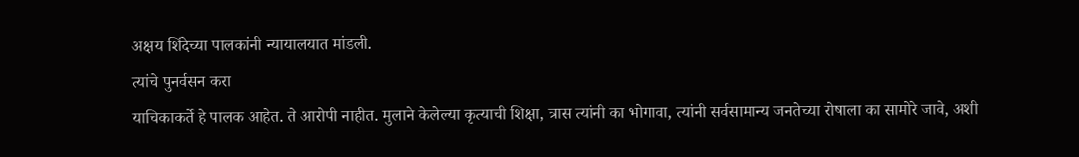अक्षय शिंदेच्या पालकांनी न्यायालयात मांडली.
त्यांचे पुनर्वसन करा
याचिकाकर्ते हे पालक आहेत. ते आरोपी नाहीत. मुलाने केलेल्या कृत्याची शिक्षा, त्रास त्यांनी का भोगावा, त्यांनी सर्वसामान्य जनतेच्या रोषाला का सामोरे जावे, अशी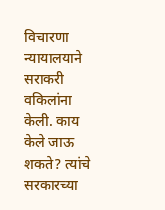विचारणा न्यायालयाने सराकरी वकिलांना केली. काय केले जाऊ शकते? त्यांचे सरकारच्या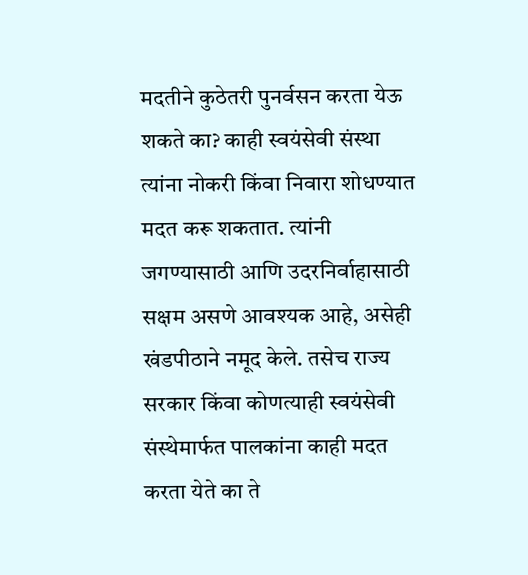मदतीने कुठेतरी पुनर्वसन करता येऊ शकते का? काही स्वयंसेवी संस्था त्यांना नोकरी किंवा निवारा शोधण्यात मदत करू शकतात. त्यांनी जगण्यासाठी आणि उदरनिर्वाहासाठी सक्षम असणे आवश्यक आहे, असेही खंडपीठाने नमूद केले. तसेच राज्य सरकार किंवा कोणत्याही स्वयंसेवी संस्थेमार्फत पालकांना काही मदत करता येते का ते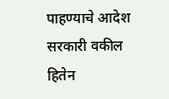पाहण्याचे आदेश सरकारी वकील हितेन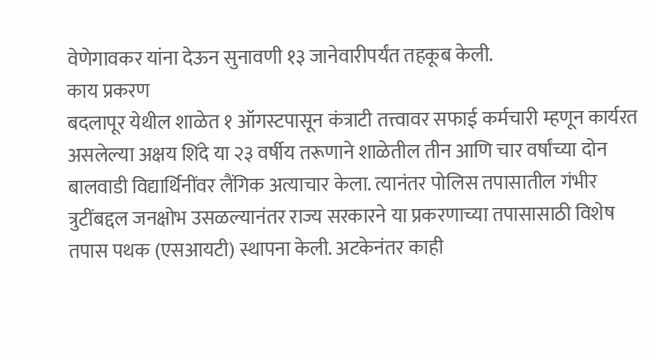वेणेगावकर यांना देऊन सुनावणी १३ जानेवारीपर्यंत तहकूब केली.
काय प्रकरण
बदलापूर येथील शाळेत १ ऑगस्टपासून कंत्राटी तत्त्वावर सफाई कर्मचारी म्हणून कार्यरत असलेल्या अक्षय शिंदे या २३ वर्षीय तरूणाने शाळेतील तीन आणि चार वर्षांच्या दोन बालवाडी विद्यार्थिनींवर लैंगिक अत्याचार केला. त्यानंतर पोलिस तपासातील गंभीर त्रुटींबद्दल जनक्षोभ उसळल्यानंतर राज्य सरकारने या प्रकरणाच्या तपासासाठी विशेष तपास पथक (एसआयटी) स्थापना केली. अटकेनंतर काही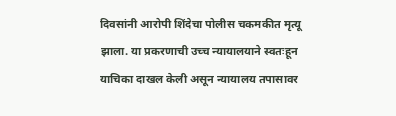दिवसांनी आरोपी शिंदेचा पोलीस चकमकीत मृत्यू झाला. या प्रकरणाची उच्च न्यायालयाने स्वतःहून याचिका दाखल केली असून न्यायालय तपासावर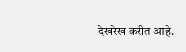देखरेख करीत आहे.